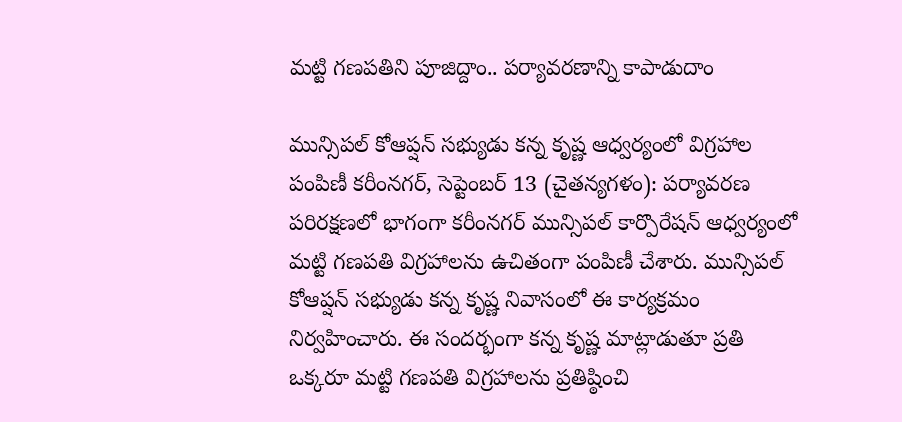మట్టి గణపతిని పూజిద్దాం.. పర్యావరణాన్ని కాపాడుదాం

మున్సిపల్‌ కోఆప్షన్‌ సభ్యుడు కన్న కృష్ణ ఆధ్వర్యంలో విగ్రహాల పంపిణీ కరీంనగర్‌, సెప్టెంబర్‌ 13 (చైతన్యగళం): పర్యావరణ పరిరక్షణలో భాగంగా కరీంనగర్‌ మున్సిపల్‌ కార్పొరేషన్‌ ఆధ్వర్యంలో మట్టి గణపతి విగ్రహాలను ఉచితంగా పంపిణీ చేశారు. మున్సిపల్‌ కోఆప్షన్‌ సభ్యుడు కన్న కృష్ణ నివాసంలో ఈ కార్యక్రమం నిర్వహించారు. ఈ సందర్భంగా కన్న కృష్ణ మాట్లాడుతూ ప్రతి ఒక్కరూ మట్టి గణపతి విగ్రహాలను ప్రతిష్ఠించి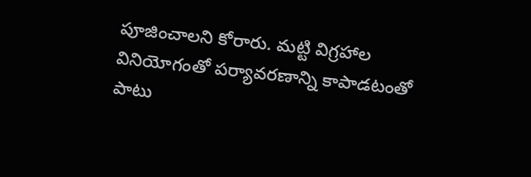పూజించాలని కోరారు. మట్టి విగ్రహాల వినియోగంతో పర్యావరణాన్ని కాపాడటంతో పాటు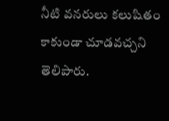నీటి వనరులు కలుషితం కాకుండా చూడవచ్చని తెలిపారు.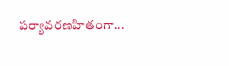పర్యావరణహితంగా...